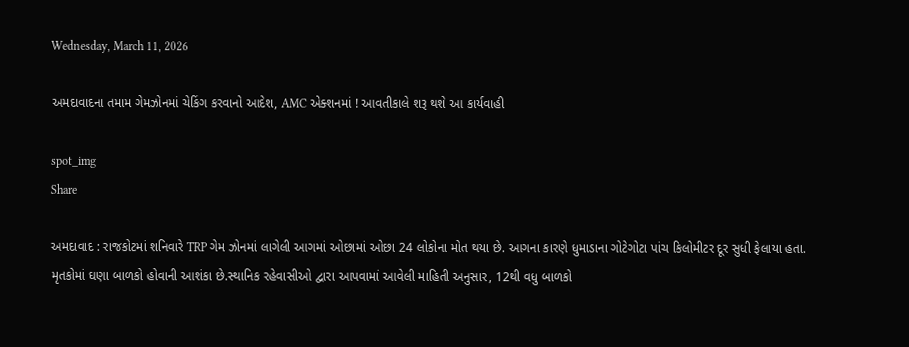Wednesday, March 11, 2026

અમદાવાદના તમામ ગેમઝોનમાં ચેકિંગ કરવાનો આદેશ, AMC એક્શનમાં ! આવતીકાલે શરૂ થશે આ કાર્યવાહી

spot_img
Share

અમદાવાદ : રાજકોટમાં શનિવારે TRP ગેમ ઝોનમાં લાગેલી આગમાં ઓછામાં ઓછા 24 લોકોના મોત થયા છે. આગના કારણે ધુમાડાના ગોટેગોટા પાંચ કિલોમીટર દૂર સુધી ફેલાયા હતા. મૃતકોમાં ઘણા બાળકો હોવાની આશંકા છે.સ્થાનિક રહેવાસીઓ દ્વારા આપવામાં આવેલી માહિતી અનુસાર, 12થી વધુ બાળકો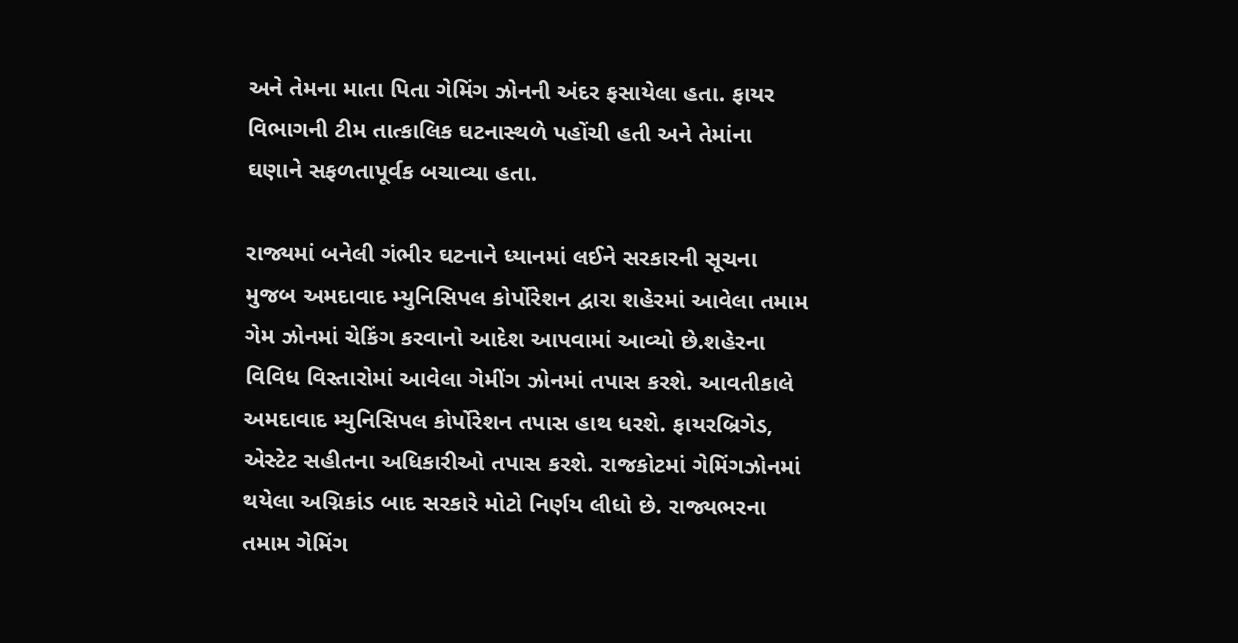અને તેમના માતા પિતા ગેમિંગ ઝોનની અંદર ફસાયેલા હતા. ફાયર વિભાગની ટીમ તાત્કાલિક ઘટનાસ્થળે પહોંચી હતી અને તેમાંના ઘણાને સફળતાપૂર્વક બચાવ્યા હતા.

રાજ્યમાં બનેલી ગંભીર ઘટનાને ધ્યાનમાં લઈને સરકારની સૂચના મુજબ અમદાવાદ મ્યુનિસિપલ કોર્પોરેશન દ્વારા શહેરમાં આવેલા તમામ ગેમ ઝોનમાં ચેકિંગ કરવાનો આદેશ આપવામાં આવ્યો છે.શહેરના વિવિધ વિસ્તારોમાં આવેલા ગેમીંગ ઝોનમાં તપાસ કરશે. આવતીકાલે અમદાવાદ મ્યુનિસિપલ કોર્પોરેશન તપાસ હાથ ધરશે. ફાયરબ્રિગેડ, એસ્ટેટ સહીતના અધિકારીઓ તપાસ કરશે. રાજકોટમાં ગેમિંગઝોનમાં થયેલા અગ્નિકાંડ બાદ સરકારે મોટો નિર્ણય લીધો છે. રાજ્યભરના તમામ ગેમિંગ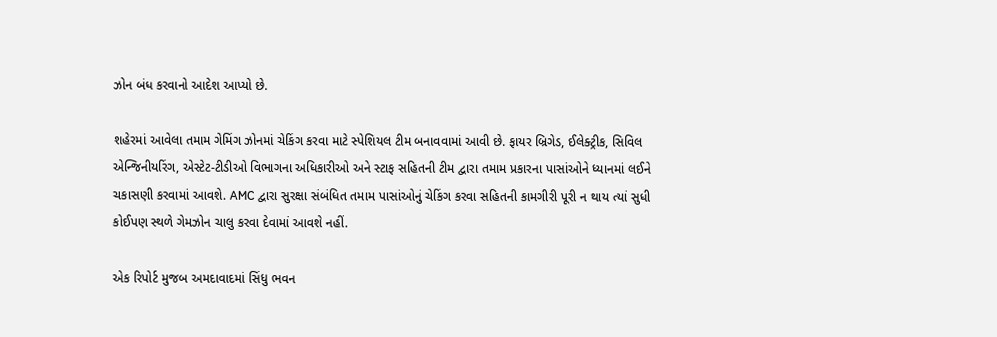ઝોન બંધ કરવાનો આદેશ આપ્યો છે.

શહેરમાં આવેલા તમામ ગેમિંગ ઝોનમાં ચેકિંગ કરવા માટે સ્પેશિયલ ટીમ બનાવવામાં આવી છે. ફાયર બ્રિગેડ, ઈલેક્ટ્રીક, સિવિલ એન્જિનીયરિંગ, એસ્ટેટ-ટીડીઓ વિભાગના અધિકારીઓ અને સ્ટાફ સહિતની ટીમ દ્વારા તમામ પ્રકારના પાસાંઓને ધ્યાનમાં લઈને ચકાસણી કરવામાં આવશે. AMC દ્વારા સુરક્ષા સંબંધિત તમામ પાસાંઓનું ચેકિંગ કરવા સહિતની કામગીરી પૂરી ન થાય ત્યાં સુધી કોઈપણ સ્થળે ગેમઝોન ચાલુ કરવા દેવામાં આવશે નહીં.

એક રિપોર્ટ મુજબ અમદાવાદમાં સિંધુ ભવન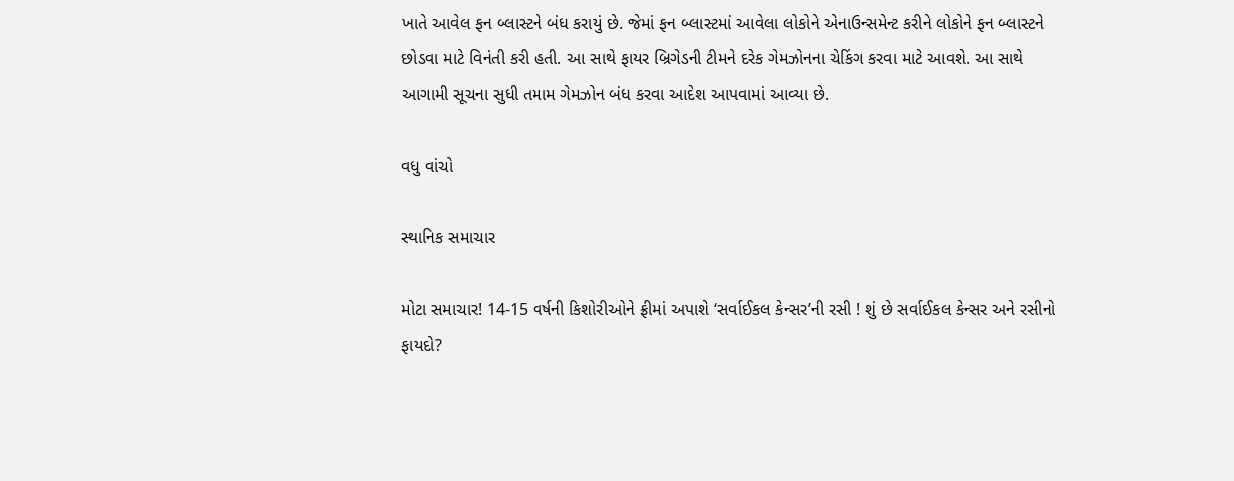ખાતે આવેલ ફન બ્લાસ્ટને બંધ કરાયું છે. જેમાં ફન બ્લાસ્ટમાં આવેલા લોકોને એનાઉન્સમેન્ટ કરીને લોકોને ફન બ્લાસ્ટને છોડવા માટે વિનંતી કરી હતી. આ સાથે ફાયર બ્રિગેડની ટીમને દરેક ગેમઝોનના ચેકિંગ કરવા માટે આવશે. આ સાથે આગામી સૂચના સુધી તમામ ગેમઝોન બંધ કરવા આદેશ આપવામાં આવ્યા છે.

વધુ વાંચો

સ્થાનિક સમાચાર

મોટા સમાચાર! 14-15 વર્ષની કિશોરીઓને ફ્રીમાં અપાશે ‘સર્વાઈકલ કેન્સર’ની રસી ! શું છે સર્વાઈકલ કેન્સર અને રસીનો ફાયદો?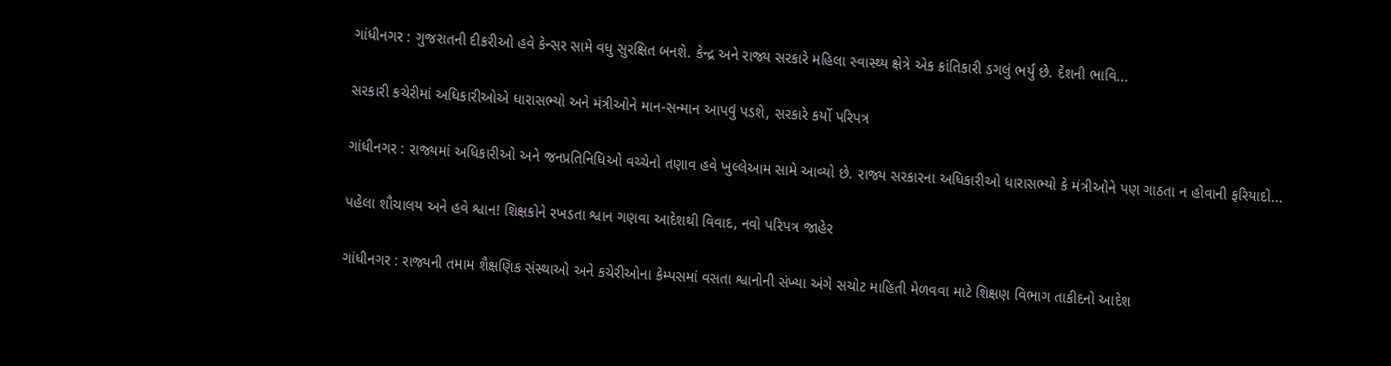ગાંધીનગર : ગુજરાતની દીકરીઓ હવે કેન્સર સામે વધુ સુરક્ષિત બનશે. કેન્દ્ર અને રાજ્ય સરકારે મહિલા સ્વાસ્થ્ય ક્ષેત્રે એક ક્રાંતિકારી ડગલું ભર્યું છે. દેશની ભાવિ...

સરકારી કચેરીમાં અધિકારીઓએ ધારાસભ્યો અને મંત્રીઓને માન-સન્માન આપવું પડશે, સરકારે કર્યો પરિપત્ર

ગાંધીનગર : રાજ્યમાં અધિકારીઓ અને જનપ્રતિનિધિઓ વચ્ચેનો તણાવ હવે ખુલ્લેઆમ સામે આવ્યો છે. રાજ્ય સરકારના અધિકારીઓ ધારાસભ્યો કે મંત્રીઓને પણ ગાઠતા ન હોવાની ફરિયાદો...

પહેલા શૌચાલય અને હવે શ્વાન! શિક્ષકોને રખડતા શ્વાન ગણવા આદેશથી વિવાદ, નવો પરિપત્ર જાહેર

ગાંધીનગર : રાજ્યની તમામ શૈક્ષણિક સંસ્થાઓ અને કચેરીઓના કેમ્પસમાં વસતા શ્વાનોની સંખ્યા અંગે સચોટ માહિતી મેળવવા માટે શિક્ષણ વિભાગ તાકીદનો આદેશ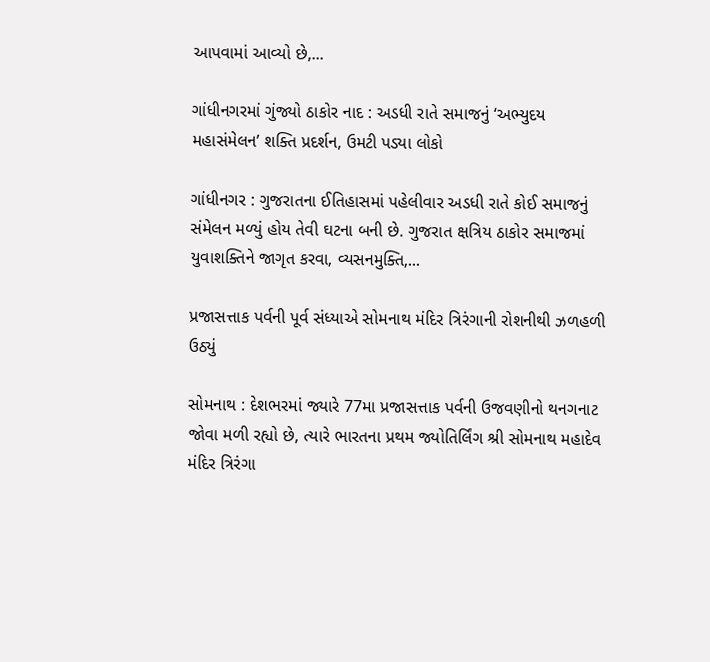આપવામાં આવ્યો છે,...

ગાંધીનગરમાં ગુંજ્યો ઠાકોર નાદ : અડધી રાતે સમાજનું ‘અભ્યુદય મહાસંમેલન’ શક્તિ પ્રદર્શન, ઉમટી પડ્યા લોકો

ગાંધીનગર : ગુજરાતના ઈતિહાસમાં પહેલીવાર અડધી રાતે કોઈ સમાજનું સંમેલન મળ્યું હોય તેવી ઘટના બની છે. ગુજરાત ક્ષત્રિય ઠાકોર સમાજમાં યુવાશક્તિને જાગૃત કરવા, વ્યસનમુક્તિ,...

પ્રજાસત્તાક પર્વની પૂર્વ સંધ્યાએ સોમનાથ મંદિર ત્રિરંગાની રોશનીથી ઝળહળી ઉઠ્યું

સોમનાથ : દેશભરમાં જ્યારે 77મા પ્રજાસત્તાક પર્વની ઉજવણીનો થનગનાટ જોવા મળી રહ્યો છે, ત્યારે ભારતના પ્રથમ જ્યોતિર્લિંગ શ્રી સોમનાથ મહાદેવ મંદિર ત્રિરંગા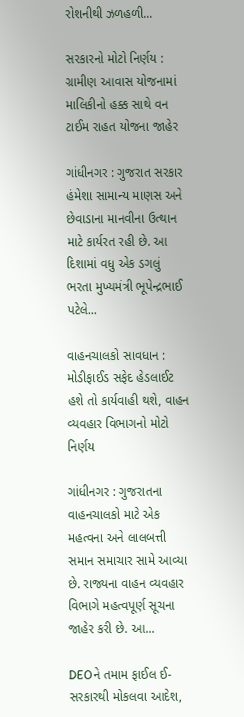રોશનીથી ઝળહળી...

સરકારનો મોટો નિર્ણય : ગ્રામીણ આવાસ યોજનામાં માલિકીનો હક્ક સાથે વન ટાઈમ રાહત યોજના જાહેર

ગાંધીનગર : ગુજરાત સરકાર હંમેશા સામાન્ય માણસ અને છેવાડાના માનવીના ઉત્થાન માટે કાર્યરત રહી છે. આ દિશામાં વધુ એક ડગલું ભરતા મુખ્યમંત્રી ભૂપેન્દ્રભાઈ પટેલે...

વાહનચાલકો સાવધાન : મોડીફાઈડ સફેદ હેડલાઈટ હશે તો કાર્યવાહી થશે, વાહન વ્યવહાર વિભાગનો મોટો નિર્ણય

ગાંધીનગર : ગુજરાતના વાહનચાલકો માટે એક મહત્વના અને લાલબત્તી સમાન સમાચાર સામે આવ્યા છે. રાજ્યના વાહન વ્યવહાર વિભાગે મહત્વપૂર્ણ સૂચના જાહેર કરી છે. આ...

DEOને તમામ ફાઈલ ઈ-સરકારથી મોકલવા આદેશ,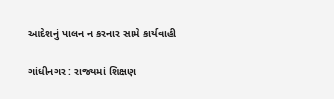આદેશનું પાલન ન કરનાર સામે કાર્યવાહી

ગાંધીનગર : રાજ્યમાં શિક્ષણ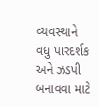વ્યવસ્થાને વધુ પારદર્શક અને ઝડપી બનાવવા માટે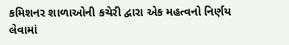કમિશનર શાળાઓની કચેરી દ્વારા એક મહત્વનો નિર્ણય લેવામાં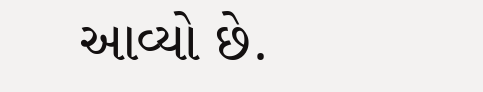આવ્યો છે.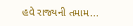હવે રાજ્યની તમામ...